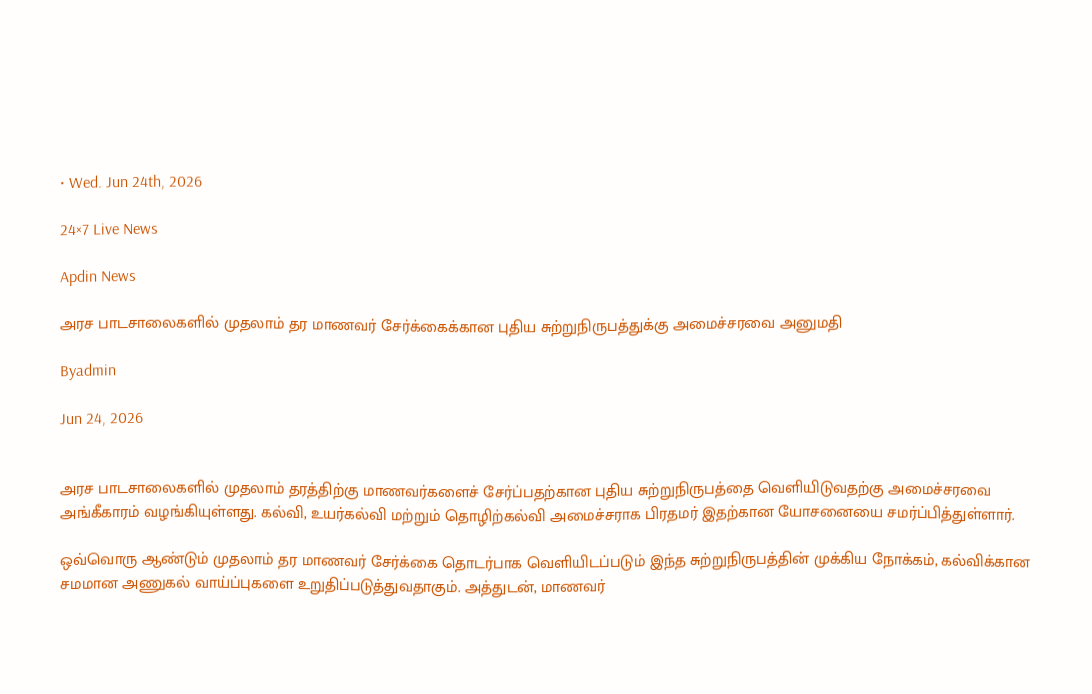• Wed. Jun 24th, 2026

24×7 Live News

Apdin News

அரச பாடசாலைகளில் முதலாம் தர மாணவர் சேர்க்கைக்கான புதிய சுற்றுநிருபத்துக்கு அமைச்சரவை அனுமதி

Byadmin

Jun 24, 2026


அரச பாடசாலைகளில் முதலாம் தரத்திற்கு மாணவர்களைச் சேர்ப்பதற்கான புதிய சுற்றுநிருபத்தை வெளியிடுவதற்கு அமைச்சரவை அங்கீகாரம் வழங்கியுள்ளது. கல்வி, உயர்கல்வி மற்றும் தொழிற்கல்வி அமைச்சராக பிரதமர் இதற்கான யோசனையை சமர்ப்பித்துள்ளார்.

ஒவ்வொரு ஆண்டும் முதலாம் தர மாணவர் சேர்க்கை தொடர்பாக வெளியிடப்படும் இந்த சுற்றுநிருபத்தின் முக்கிய நோக்கம், கல்விக்கான சமமான அணுகல் வாய்ப்புகளை உறுதிப்படுத்துவதாகும். அத்துடன், மாணவர்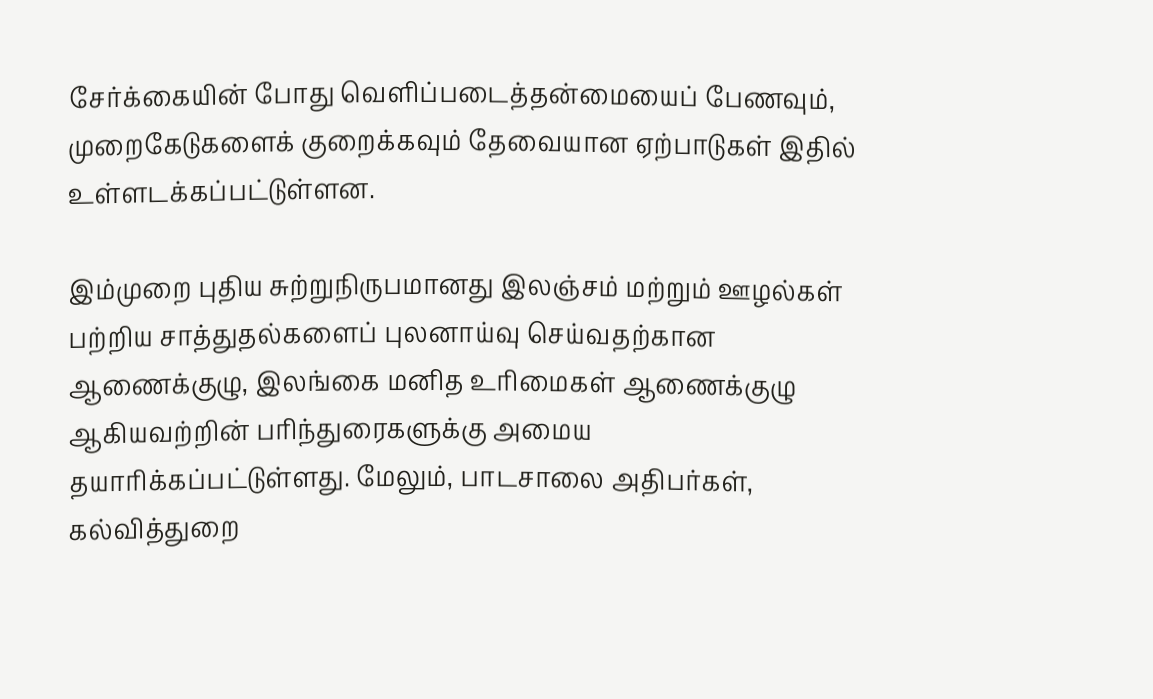சேர்க்கையின் போது வெளிப்படைத்தன்மையைப் பேணவும், முறைகேடுகளைக் குறைக்கவும் தேவையான ஏற்பாடுகள் இதில் உள்ளடக்கப்பட்டுள்ளன.

இம்முறை புதிய சுற்றுநிருபமானது இலஞ்சம் மற்றும் ஊழல்கள் பற்றிய சாத்துதல்களைப் புலனாய்வு செய்வதற்கான ஆணைக்குழு, இலங்கை மனித உரிமைகள் ஆணைக்குழு ஆகியவற்றின் பரிந்துரைகளுக்கு அமைய தயாரிக்கப்பட்டுள்ளது. மேலும், பாடசாலை அதிபர்கள், கல்வித்துறை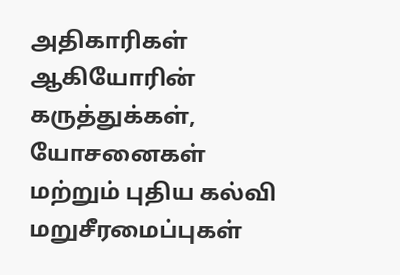அதிகாரிகள் ஆகியோரின் கருத்துக்கள், யோசனைகள் மற்றும் புதிய கல்வி மறுசீரமைப்புகள்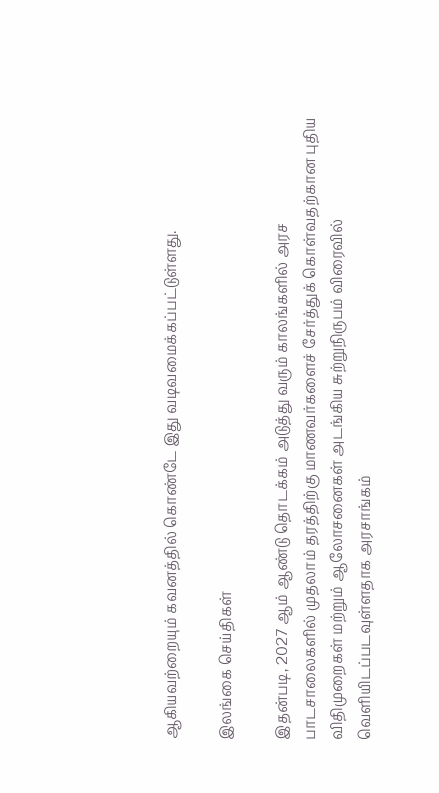ஆகியவற்றையும் கவனத்தில் கொண்டே இது வடிவமைக்கப்பட்டுள்ளது.

இலங்கை செய்திகள்

இதன்படி, 2027 ஆம் ஆண்டு தொடக்கம் அடுத்து வரும் காலங்களில் அரச பாடசாலைகளில் முதலாம் தரத்திற்கு மாணவர்களைச் சேர்த்துக் கொள்வதற்கான புதிய விதிமுறைகள் மற்றும் ஆலோசனைகள் அடங்கிய சுற்றுநிருபம் விரைவில் வெளியிடப்படவுள்ளதாக அரசாங்கம்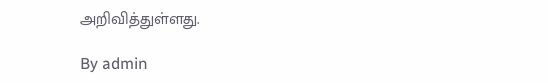அறிவித்துள்ளது.

By admin